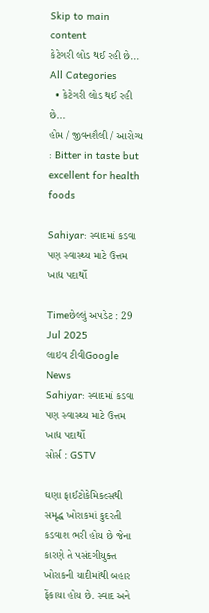Skip to main content
કેટેગરી લોડ થઈ રહી છે...
All Categories
  • કેટેગરી લોડ થઈ રહી છે...
હોમ / જીવનશૈલી / આરોગ્ય : Bitter in taste but excellent for health foods

Sahiyar: સ્વાદમાં કડવા પણ સ્વાસ્થ્ય માટે ઉત્તમ ખાદ્ય પદાર્થો

Timeછેલ્લું અપડેટ : 29 Jul 2025
લાઇવ ટીવીGoogle News
Sahiyar: સ્વાદમાં કડવા પણ સ્વાસ્થ્ય માટે ઉત્તમ ખાદ્ય પદાર્થો
સોર્સ : GSTV

ઘણા ફાઈટોકેમિકલ્સથી સમૃદ્ધ ખોરાકમાં કુદરતી કડવાશ ભરી હોય છે જેના કારણે તે પસંદગીયુક્ત ખોરાકની યાદીમાંથી બહાર ફેંકાયા હોય છે. સ્વાદ અને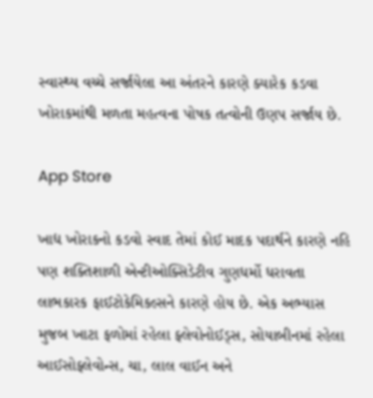સ્વાસ્થ્ય વચ્ચે સર્જાયેલા આ અંતરને કારણે ક્યારેક કડવા ખોરાકમાંથી મળતા મહત્વના પોષક તત્વોની ઉણપ સર્જાય છે.

App Store

ખાદ્ય ખોરાકનો કડવો સ્વાદ તેમાં કોઈ માદક પદાર્થને કારણે નહિ પણ શક્તિશાળી એન્ટીઓક્સિડેટીવ ગુણધર્મો ધરાવતા લાભકારક ફાઈટોકેમિકલ્સને કારણે હોય છે. એક અભ્યાસ મુજબ ખાટા ફળોમાં રહેલા ફ્લેવોનોઈડ્સ, સોયાબીનમાં રહેલા આઈસોફ્લેવોન્સ, ચા, લાલ વાઈન અને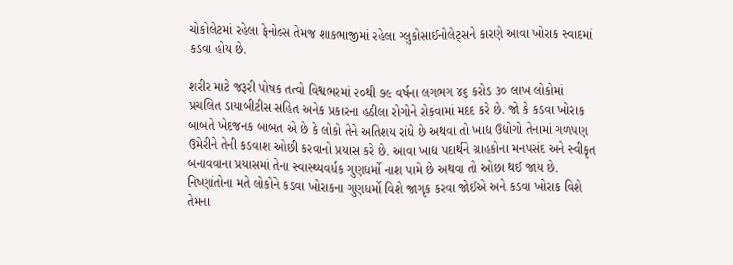ચોકોલેટમાં રહેલા ફેનોલ્સ તેમજ શાકભાજીમાં રહેલા ગ્લુકોસાઈનોલેટ્સને કારણે આવા ખોરાક સ્વાદમાં કડવા હોય છે.

શરીર માટે જરૂરી પોષક તત્વો વિશ્વભરમાં ૨૦થી ૭૯ વર્ષના લગભગ ૪૬ કરોડ ૩૦ લાખ લોકોમાં પ્રચલિત ડાયાબીટીસ સહિત અનેક પ્રકારના હઠીલા રોગોને રોકવામાં મદદ કરે છે. જો કે કડવા ખોરાક બાબતે ખેદજનક બાબત એ છે કે લોકો તેને અતિશય રાંધે છે અથવા તો ખાદ્ય ઉદ્યોગો તેનામાં ગળપણ ઉમેરીને તેની કડવાશ ઓછી કરવાનો પ્રયાસ કરે છે. આવા ખાદ્ય પદાર્થને ગ્રાહકોના મનપસંદ અને સ્વીકૃત બનાવવાના પ્રયાસમાં તેના સ્વાસ્થ્યવર્ધક ગુણધર્મો નાશ પામે છે અથવા તો ઓછા થઈ જાય છે. નિષ્ણાંતોના મતે લોકોને કડવા ખોરાકના ગુણધર્મો વિશે જાગૃક કરવા જોઈએ અને કડવા ખોરાક વિશે તેમના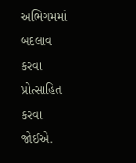અભિગમમાં બદલાવ કરવા પ્રોત્સાહિત કરવા જોઈએ.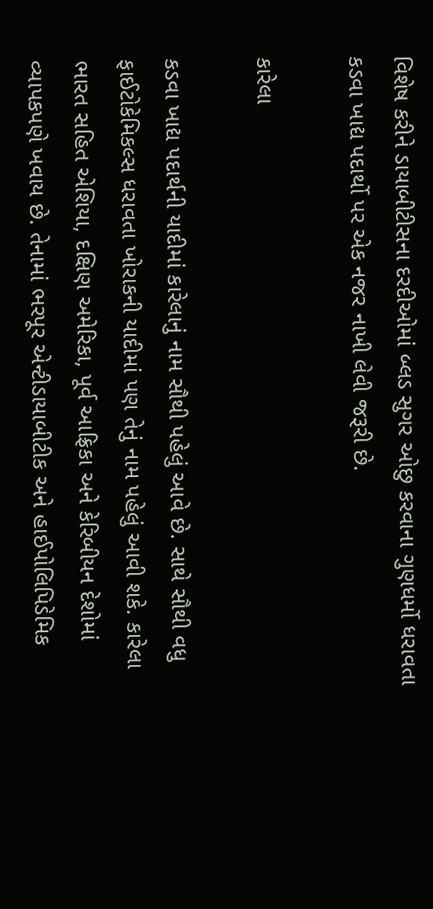વિશેષ કરીને ડાયાબીટીસના દરદીઓમાં બ્લડ સુગર ઓછુ કરવાના ગુણધર્મો ધરાવતા કડવા ખાદ્ય પદાર્થો પર એક નજર નાખી લેવી જરૂરી છે.

કારેલા

કડવા ખાદ્ય પદાર્થની યાદીમાં કારેલાનું નામ સૌથી પહેલું આવે છે. સાથે સૌથી વધુ ફાઈટોકેમિકલ્સ ધરાવતા ખોરાકની યાદીમાં પણ તેનું નામ પહેલું આવી શકે. કારેલા ભારત સહિત એશિયા, દક્ષિણ અમેરિકા, પૂર્વ આફ્રિકા અને કેરિબીયન દેશોમાં વ્યાપકપણે ખવાય છે. તેનામાં ભરપૂર એન્ટીડાયાબીટીક અને હાઈપોલિપિડેમિક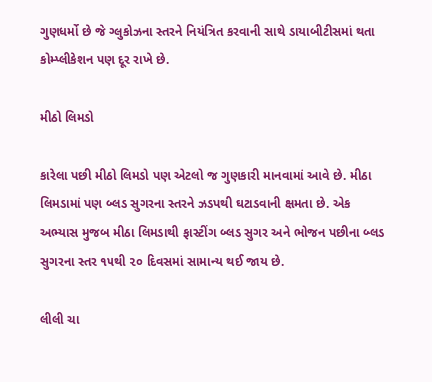ગુણધર્મો છે જે ગ્લુકોઝના સ્તરને નિયંત્રિત કરવાની સાથે ડાયાબીટીસમાં થતા કોમ્પ્લીકેશન પણ દૂર રાખે છે.

મીઠો લિમડો

કારેલા પછી મીઠો લિમડો પણ એટલો જ ગુણકારી માનવામાં આવે છે. મીઠા લિમડામાં પણ બ્લડ સુગરના સ્તરને ઝડપથી ઘટાડવાની ક્ષમતા છે. એક અભ્યાસ મુજબ મીઠા લિમડાથી ફાસ્ટીંગ બ્લડ સુગર અને ભોજન પછીના બ્લડ સુગરના સ્તર ૧૫થી ૨૦ દિવસમાં સામાન્ય થઈ જાય છે.

લીલી ચા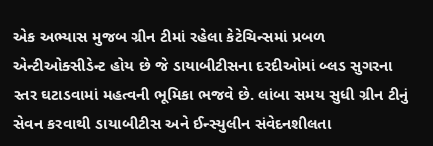એક અભ્યાસ મુજબ ગ્રીન ટીમાં રહેલા કેટેચિન્સમાં પ્રબળ એન્ટીઓક્સીડેન્ટ હોય છે જે ડાયાબીટીસના દરદીઓમાં બ્લડ સુગરના સ્તર ઘટાડવામાં મહત્વની ભૂમિકા ભજવે છે. લાંબા સમય સુધી ગ્રીન ટીનું સેવન કરવાથી ડાયાબીટીસ અને ઈન્સ્યુલીન સંવેદનશીલતા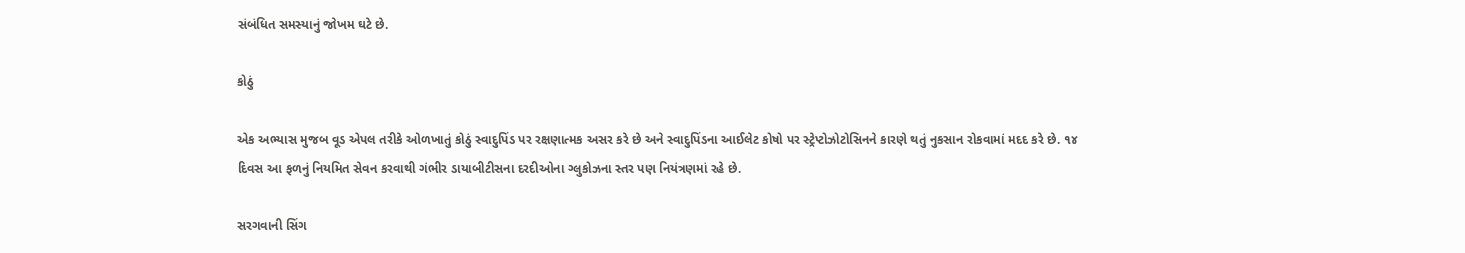સંબંધિત સમસ્યાનું જોખમ ઘટે છે.

કોઠું

એક અભ્યાસ મુજબ વૂડ એપલ તરીકે ઓળખાતું કોઠું સ્વાદુપિંડ પર રક્ષણાત્મક અસર કરે છે અને સ્વાદુપિંડના આઈલેટ કોષો પર સ્ટ્રેપ્ટોઝોટોસિનને કારણે થતું નુકસાન રોકવામાં મદદ કરે છે. ૧૪ દિવસ આ ફળનું નિયમિત સેવન કરવાથી ગંભીર ડાયાબીટીસના દરદીઓના ગ્લુકોઝના સ્તર પણ નિયંત્રણમાં રહે છે.

સરગવાની સિંગ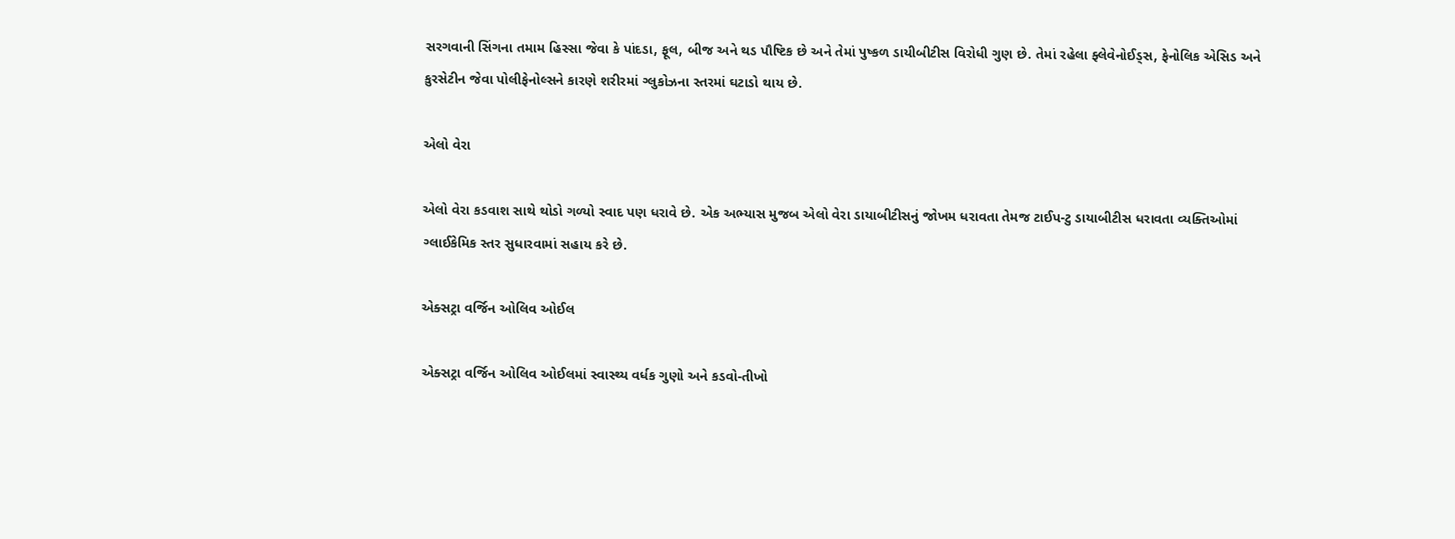સરગવાની સિંગના તમામ હિસ્સા જેવા કે પાંદડા, ફૂલ, બીજ અને થડ પૌષ્ટિક છે અને તેમાં પુષ્કળ ડાયીબીટીસ વિરોધી ગુણ છે. તેમાં રહેલા ફ્લેવેનોઈડ્સ, ફેનોલિક એસિડ અને કુરસેટીન જેવા પોલીફેનોલ્સને કારણે શરીરમાં ગ્લુકોઝના સ્તરમાં ઘટાડો થાય છે.

એલો વેરા

એલો વેરા કડવાશ સાથે થોડો ગળ્યો સ્વાદ પણ ધરાવે છે. એક અભ્યાસ મુજબ એલો વેરા ડાયાબીટીસનું જોખમ ધરાવતા તેમજ ટાઈપ-ટુ ડાયાબીટીસ ધરાવતા વ્યક્તિઓમાં ગ્લાઈકેમિક સ્તર સુધારવામાં સહાય કરે છે.

એક્સટ્રા વર્જિન ઓલિવ ઓઈલ

એક્સટ્રા વર્જિન ઓલિવ ઓઈલમાં સ્વાસ્થ્ય વર્ધક ગુણો અને કડવો-તીખો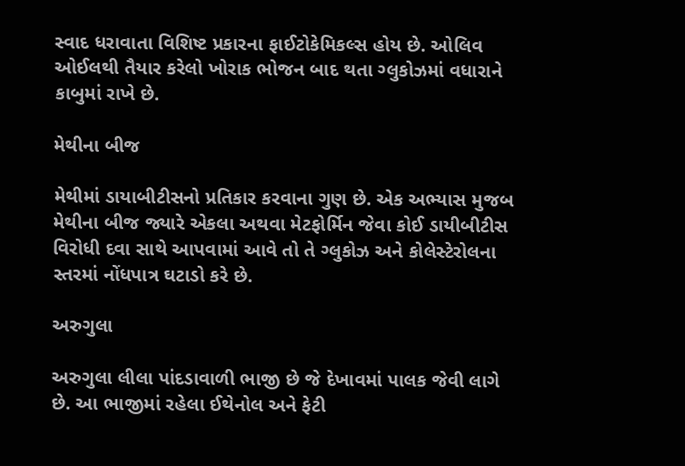સ્વાદ ધરાવાતા વિશિષ્ટ પ્રકારના ફાઈટોકેમિકલ્સ હોય છે. ઓલિવ ઓઈલથી તૈયાર કરેલો ખોરાક ભોજન બાદ થતા ગ્લુકોઝમાં વધારાને કાબુમાં રાખે છે.

મેથીના બીજ

મેથીમાં ડાયાબીટીસનો પ્રતિકાર કરવાના ગુણ છે. એક અભ્યાસ મુજબ મેથીના બીજ જ્યારે એકલા અથવા મેટફોર્મિન જેવા કોઈ ડાયીબીટીસ વિરોધી દવા સાથે આપવામાં આવે તો તે ગ્લુકોઝ અને કોલેસ્ટેરોલના સ્તરમાં નોંધપાત્ર ઘટાડો કરે છે.

અરુગુલા

અરુગુલા લીલા પાંદડાવાળી ભાજી છે જે દેખાવમાં પાલક જેવી લાગે છે. આ ભાજીમાં રહેલા ઈથેનોલ અને ફેટી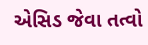એસિડ જેવા તત્વો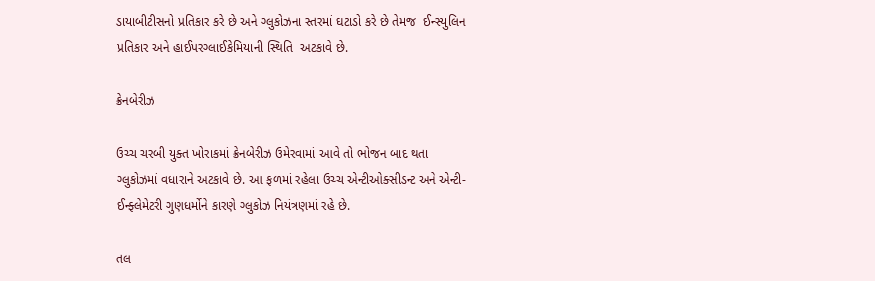ડાયાબીટીસનો પ્રતિકાર કરે છે અને ગ્લુકોઝના સ્તરમાં ઘટાડો કરે છે તેમજ  ઈન્સ્યુલિન પ્રતિકાર અને હાઈપરગ્લાઈકેમિયાની સ્થિતિ  અટકાવે છે.

ક્રેનબેરીઝ

ઉચ્ચ ચરબી યુક્ત ખોરાકમાં ક્રેનબેરીઝ ઉમેરવામાં આવે તો ભોજન બાદ થતા ગ્લુકોઝમાં વધારાને અટકાવે છે. આ ફળમાં રહેલા ઉચ્ચ એન્ટીઓક્સીડન્ટ અને એન્ટી-ઈન્ફ્લેમેટરી ગુણધર્મોને કારણે ગ્લુકોઝ નિયંત્રણમાં રહે છે.

તલ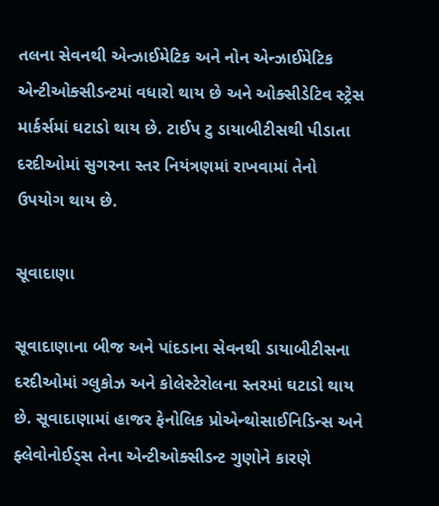તલના સેવનથી એન્ઝાઈમેટિક અને નોન એન્ઝાઈમેટિક એન્ટીઓક્સીડન્ટમાં વધારો થાય છે અને ઓક્સીડેટિવ સ્ટ્રેસ માર્કર્સમાં ઘટાડો થાય છે. ટાઈપ ટુ ડાયાબીટીસથી પીડાતા દરદીઓમાં સુગરના સ્તર નિયંત્રણમાં રાખવામાં તેનો ઉપયોગ થાય છે.

સૂવાદાણા

સૂવાદાણાના બીજ અને પાંદડાના સેવનથી ડાયાબીટીસના દરદીઓમાં ગ્લુકોઝ અને કોલેસ્ટેરોલના સ્તરમાં ઘટાડો થાય છે. સૂવાદાણામાં હાજર ફેનોલિક પ્રોએન્થોસાઈનિડિન્સ અને ફ્લેવોનોઈડ્સ તેના એન્ટીઓક્સીડન્ટ ગુણોને કારણે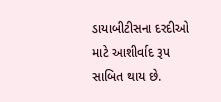ડાયાબીટીસના દરદીઓ માટે આશીર્વાદ રૂપ સાબિત થાય છે.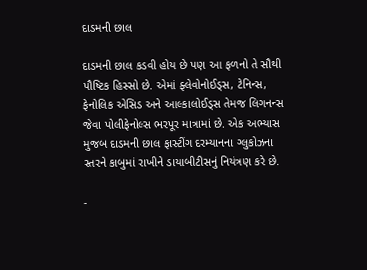દાડમની છાલ

દાડમની છાલ કડવી હોય છે પણ આ ફળનો તે સૌથી પૌષ્ટિક હિસ્સો છે. એમાં ફ્લેવોનોઈડ્સ, ટેનિન્સ, ફેનોલિક એસિડ અને આલ્કાલોઈડ્સ તેમજ લિગનન્સ જેવા પોલીફેનોલ્સ ભરપૂર માત્રામાં છે. એક અભ્યાસ મુજબ દાડમની છાલ ફાસ્ટીંગ દરમ્યાનના ગ્લુકોઝના સ્તરને કાબુમાં રાખીને ડાયાબીટીસનું નિયંત્રણ કરે છે.

-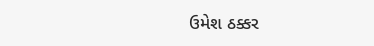ઉમેશ ઠક્કર